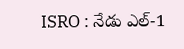ISRO : నేడు ఎల్-1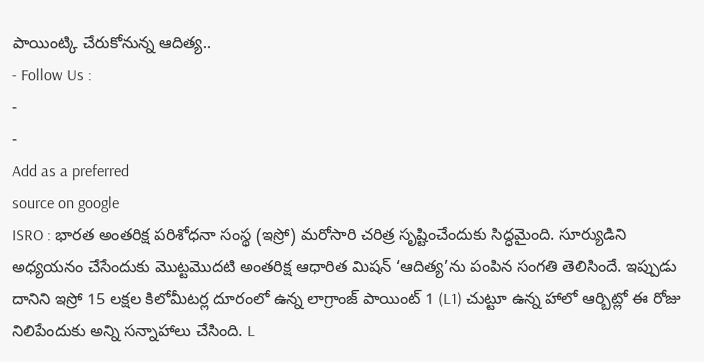పాయింట్కి చేరుకోనున్న ఆదిత్య..
- Follow Us :
-
-
Add as a preferred
source on google
ISRO : భారత అంతరిక్ష పరిశోధనా సంస్థ (ఇస్రో) మరోసారి చరిత్ర సృష్టించేందుకు సిద్ధమైంది. సూర్యుడిని అధ్యయనం చేసేందుకు మొట్టమొదటి అంతరిక్ష ఆధారిత మిషన్ ‘ఆదిత్య’ను పంపిన సంగతి తెలిసిందే. ఇప్పుడు దానిని ఇస్రో 15 లక్షల కిలోమీటర్ల దూరంలో ఉన్న లాగ్రాంజ్ పాయింట్ 1 (L1) చుట్టూ ఉన్న హాలో ఆర్బిట్లో ఈ రోజు నిలిపేందుకు అన్ని సన్నాహాలు చేసింది. L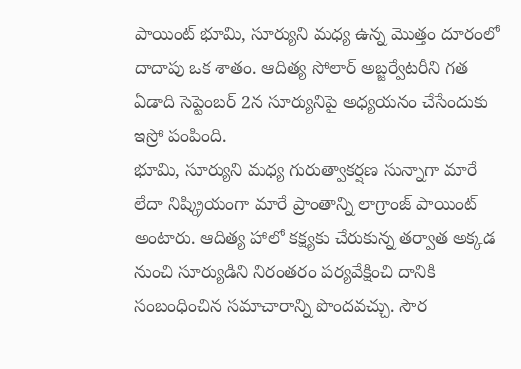పాయింట్ భూమి, సూర్యుని మధ్య ఉన్న మొత్తం దూరంలో దాదాపు ఒక శాతం. ఆదిత్య సోలార్ అబ్జర్వేటరీని గత ఏడాది సెప్టెంబర్ 2న సూర్యునిపై అధ్యయనం చేసేందుకు ఇస్రో పంపింది.
భూమి, సూర్యుని మధ్య గురుత్వాకర్షణ సున్నాగా మారే లేదా నిష్క్రియంగా మారే ప్రాంతాన్ని లాగ్రాంజ్ పాయింట్ అంటారు. ఆదిత్య హాలో కక్ష్యకు చేరుకున్న తర్వాత అక్కడ నుంచి సూర్యుడిని నిరంతరం పర్యవేక్షించి దానికి సంబంధించిన సమాచారాన్ని పొందవచ్చు. సౌర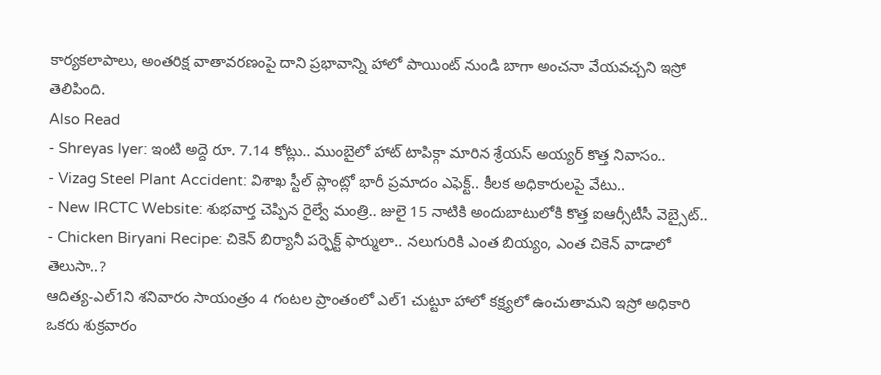కార్యకలాపాలు, అంతరిక్ష వాతావరణంపై దాని ప్రభావాన్ని హాలో పాయింట్ నుండి బాగా అంచనా వేయవచ్చని ఇస్రో తెలిపింది.
Also Read
- Shreyas Iyer: ఇంటి అద్దె రూ. 7.14 కోట్లు.. ముంబైలో హాట్ టాపిక్గా మారిన శ్రేయస్ అయ్యర్ కొత్త నివాసం..
- Vizag Steel Plant Accident: విశాఖ స్టీల్ ప్లాంట్లో భారీ ప్రమాదం ఎఫెక్ట్.. కీలక అధికారులపై వేటు..
- New IRCTC Website: శుభవార్త చెప్పిన రైల్వే మంత్రి.. జులై 15 నాటికి అందుబాటులోకి కొత్త ఐఆర్సీటీసీ వెబ్సైట్..
- Chicken Biryani Recipe: చికెన్ బిర్యానీ పర్ఫెక్ట్ ఫార్ములా.. నలుగురికి ఎంత బియ్యం, ఎంత చికెన్ వాడాలో తెలుసా..?
ఆదిత్య-ఎల్1ని శనివారం సాయంత్రం 4 గంటల ప్రాంతంలో ఎల్1 చుట్టూ హాలో కక్ష్యలో ఉంచుతామని ఇస్రో అధికారి ఒకరు శుక్రవారం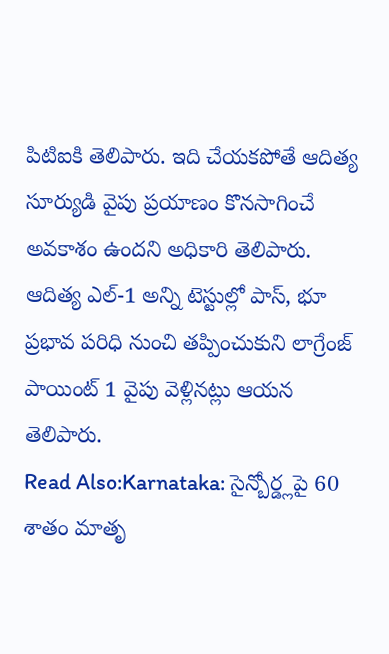పిటిఐకి తెలిపారు. ఇది చేయకపోతే ఆదిత్య సూర్యుడి వైపు ప్రయాణం కొనసాగించే అవకాశం ఉందని అధికారి తెలిపారు. ఆదిత్య ఎల్-1 అన్ని టెస్టుల్లో పాస్, భూ ప్రభావ పరిధి నుంచి తప్పించుకుని లాగ్రేంజ్ పాయింట్ 1 వైపు వెళ్లినట్లు ఆయన తెలిపారు.
Read Also:Karnataka: సైన్బోర్డ్లపై 60 శాతం మాతృ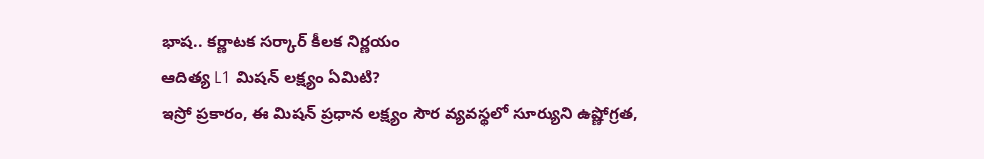భాష.. కర్ణాటక సర్కార్ కీలక నిర్ణయం
ఆదిత్య L1 మిషన్ లక్ష్యం ఏమిటి?
ఇస్రో ప్రకారం, ఈ మిషన్ ప్రధాన లక్ష్యం సౌర వ్యవస్థలో సూర్యుని ఉష్ణోగ్రత,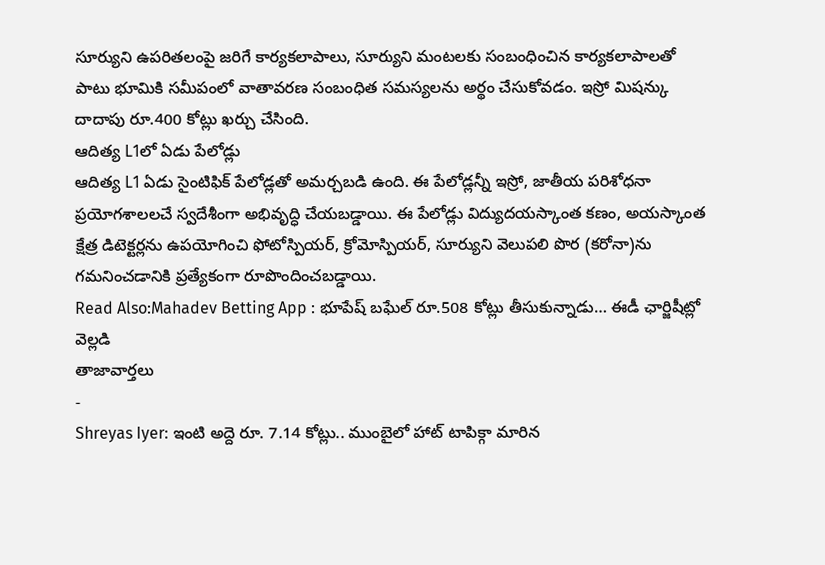సూర్యుని ఉపరితలంపై జరిగే కార్యకలాపాలు, సూర్యుని మంటలకు సంబంధించిన కార్యకలాపాలతో పాటు భూమికి సమీపంలో వాతావరణ సంబంధిత సమస్యలను అర్థం చేసుకోవడం. ఇస్రో మిషన్కు దాదాపు రూ.400 కోట్లు ఖర్చు చేసింది.
ఆదిత్య L1లో ఏడు పేలోడ్లు
ఆదిత్య L1 ఏడు సైంటిఫిక్ పేలోడ్లతో అమర్చబడి ఉంది. ఈ పేలోడ్లన్నీ ఇస్రో, జాతీయ పరిశోధనా ప్రయోగశాలలచే స్వదేశీంగా అభివృద్ధి చేయబడ్డాయి. ఈ పేలోడ్లు విద్యుదయస్కాంత కణం, అయస్కాంత క్షేత్ర డిటెక్టర్లను ఉపయోగించి ఫోటోస్పియర్, క్రోమోస్పియర్, సూర్యుని వెలుపలి పొర (కరోనా)ను గమనించడానికి ప్రత్యేకంగా రూపొందించబడ్డాయి.
Read Also:Mahadev Betting App : భూపేష్ బఘేల్ రూ.508 కోట్లు తీసుకున్నాడు… ఈడీ ఛార్జిషీట్లో వెల్లడి
తాజావార్తలు
-
Shreyas Iyer: ఇంటి అద్దె రూ. 7.14 కోట్లు.. ముంబైలో హాట్ టాపిక్గా మారిన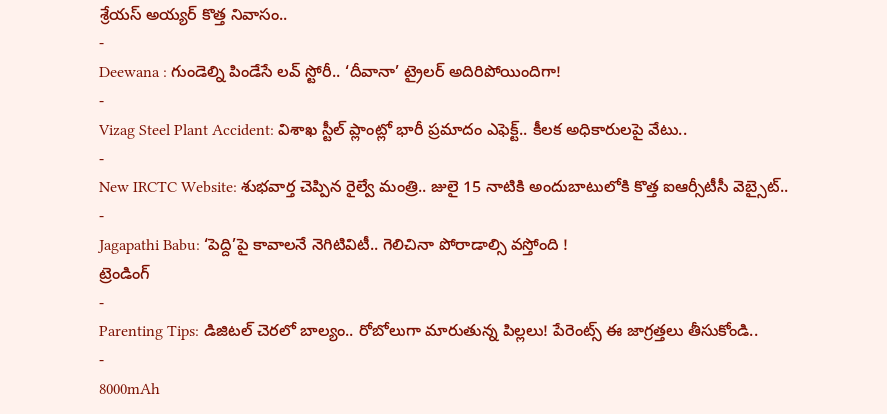శ్రేయస్ అయ్యర్ కొత్త నివాసం..
-
Deewana : గుండెల్ని పిండేసే లవ్ స్టోరీ.. ‘దీవానా’ ట్రైలర్ అదిరిపోయిందిగా!
-
Vizag Steel Plant Accident: విశాఖ స్టీల్ ప్లాంట్లో భారీ ప్రమాదం ఎఫెక్ట్.. కీలక అధికారులపై వేటు..
-
New IRCTC Website: శుభవార్త చెప్పిన రైల్వే మంత్రి.. జులై 15 నాటికి అందుబాటులోకి కొత్త ఐఆర్సీటీసీ వెబ్సైట్..
-
Jagapathi Babu: ‘పెద్ది’పై కావాలనే నెగిటివిటీ.. గెలిచినా పోరాడాల్సి వస్తోంది !
ట్రెండింగ్
-
Parenting Tips: డిజిటల్ చెరలో బాల్యం.. రోబోలుగా మారుతున్న పిల్లలు! పేరెంట్స్ ఈ జాగ్రత్తలు తీసుకోండి..
-
8000mAh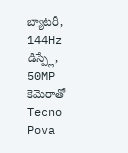బ్యాటరీ, 144Hz డిస్ప్లే, 50MP కెమెరాతో Tecno Pova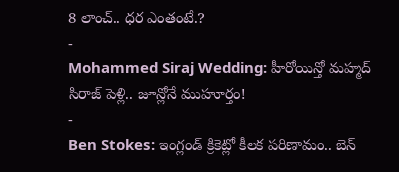8 లాంచ్.. ధర ఎంతంటే.?
-
Mohammed Siraj Wedding: హీరోయిన్తో మహ్మద్ సిరాజ్ పెళ్లి.. జూన్లోనే ముహూర్తం!
-
Ben Stokes: ఇంగ్లండ్ క్రికెట్లో కీలక పరిణామం.. బెన్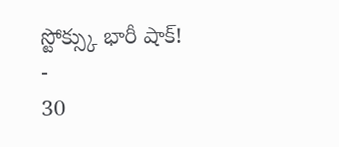స్టోక్స్కు భారీ షాక్!
-
30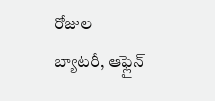రోజుల బ్యాటరీ, ఆఫ్లైన్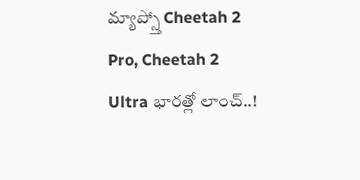మ్యాప్స్తో Cheetah 2 Pro, Cheetah 2 Ultra భారత్లో లాంచ్..!